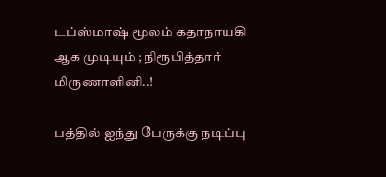டப்ஸ்மாஷ் மூலம் கதாநாயகி ஆக முடியும் ; நிரூபித்தார் மிருணாளினி..!

பத்தில் ஐந்து பேருக்கு நடிப்பு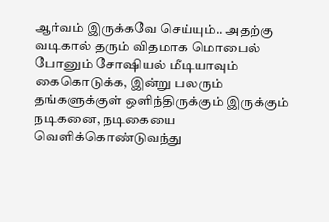ஆர்வம் இருக்கவே செய்யும்.. அதற்கு வடிகால் தரும் விதமாக மொபைல் போனும் சோஷியல் மீடியாவும் கைகொடுக்க, இன்று பலரும் தங்களுக்குள் ஒளிந்திருக்கும் இருக்கும் நடிகனை, நடிகையை வெளிக்கொண்டுவந்து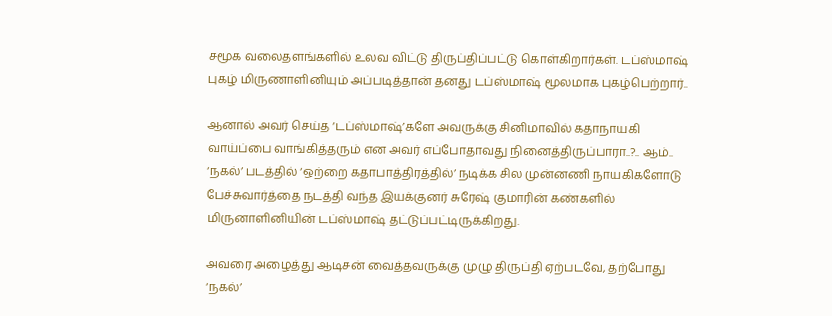சமூக வலைதளங்களில் உலவ விட்டு திருப்திப்பட்டு கொள்கிறார்கள். டப்ஸ்மாஷ் புகழ் மிருணாளினியும் அப்படித்தான் தனது டப்ஸ்மாஷ் மூலமாக புகழ்பெற்றார்..

ஆனால் அவர் செய்த ‘டப்ஸ்மாஷ்’களே அவருக்கு சினிமாவில் கதாநாயகி வாய்ப்பை வாங்கித்தரும் என அவர் எப்போதாவது நினைத்திருப்பாரா..?.. ஆம்.. ‘நகல்’ படத்தில் ‘ஒற்றை கதாபாத்திரத்தில்’ நடிக்க சில முன்னணி நாயகிகளோடு பேச்சுவார்த்தை நடத்தி வந்த இயக்குனர் சுரேஷ் குமாரின் கண்களில் மிருனாளினியின் டப்ஸ்மாஷ் தட்டுப்பட்டிருக்கிறது.

அவரை அழைத்து ஆடிசன் வைத்தவருக்கு முழு திருப்தி ஏற்படவே, தற்போது ‘நகல்’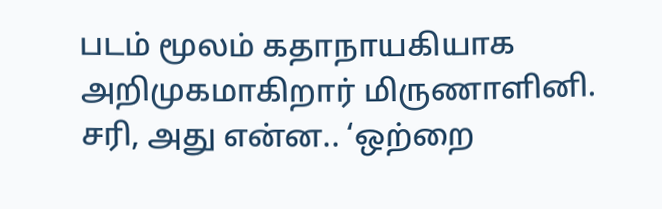படம் மூலம் கதாநாயகியாக அறிமுகமாகிறார் மிருணாளினி. சரி, அது என்ன.. ‘ஒற்றை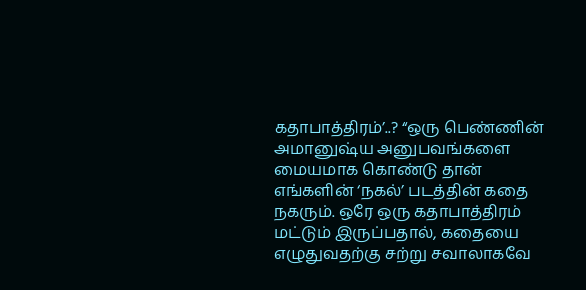கதாபாத்திரம்’..? “ஒரு பெண்ணின் அமானுஷ்ய அனுபவங்களை மையமாக கொண்டு தான் எங்களின் ‘நகல்’ படத்தின் கதை நகரும். ஒரே ஒரு கதாபாத்திரம் மட்டும் இருப்பதால், கதையை எழுதுவதற்கு சற்று சவாலாகவே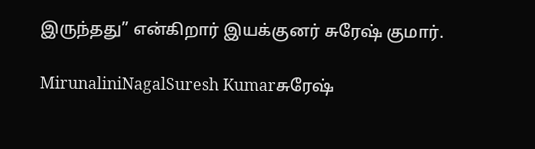இருந்தது” என்கிறார் இயக்குனர் சுரேஷ் குமார்.

MirunaliniNagalSuresh Kumarசுரேஷ்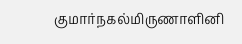குமார்நகல்மிருணாளினி